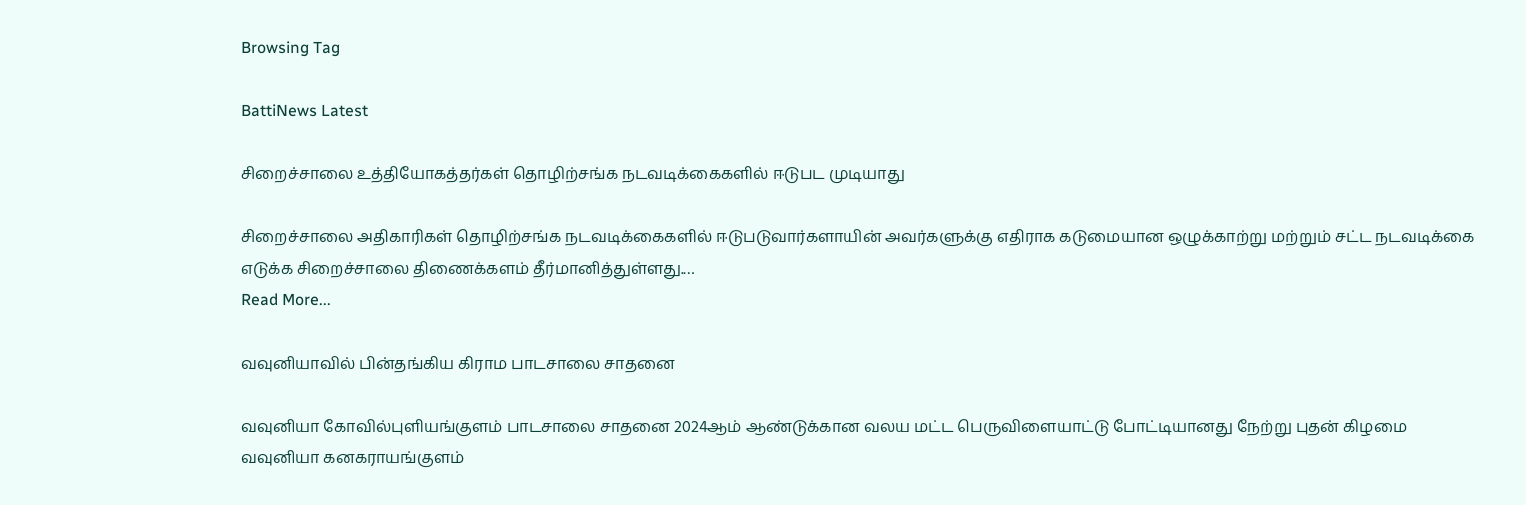Browsing Tag

BattiNews Latest

சிறைச்சாலை உத்தியோகத்தர்கள் தொழிற்சங்க நடவடிக்கைகளில் ஈடுபட முடியாது

சிறைச்சாலை அதிகாரிகள் தொழிற்சங்க நடவடிக்கைகளில் ஈடுபடுவார்களாயின் அவர்களுக்கு எதிராக கடுமையான ஒழுக்காற்று மற்றும் சட்ட நடவடிக்கை எடுக்க சிறைச்சாலை திணைக்களம் தீர்மானித்துள்ளது.…
Read More...

வவுனியாவில் பின்தங்கிய கிராம பாடசாலை சாதனை

வவுனியா கோவில்புளியங்குளம் பாடசாலை சாதனை 2024ஆம் ஆண்டுக்கான வலய மட்ட பெருவிளையாட்டு போட்டியானது நேற்று புதன் கிழமை வவுனியா கனகராயங்குளம்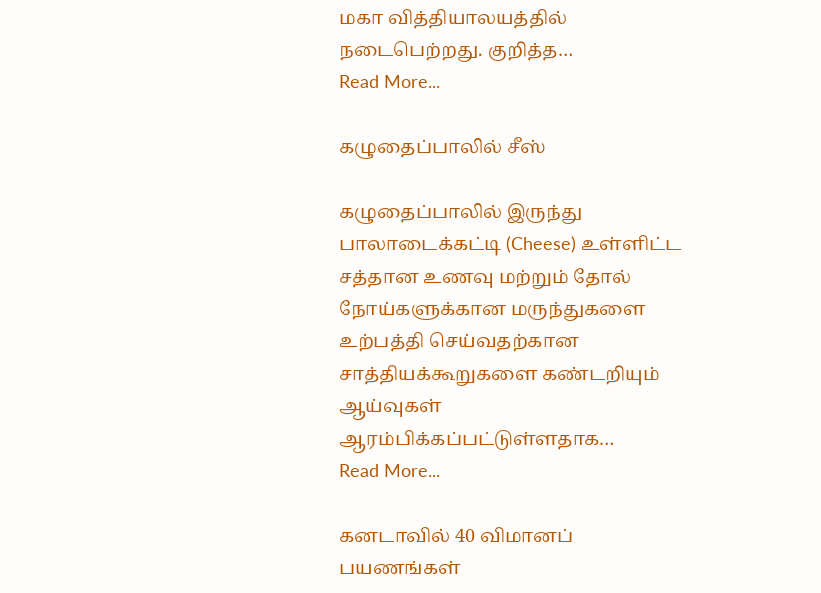மகா வித்தியாலயத்தில் நடைபெற்றது. குறித்த…
Read More...

கழுதைப்பாலில் சீஸ்

கழுதைப்பாலில் இருந்து பாலாடைக்கட்டி (Cheese) உள்ளிட்ட சத்தான உணவு மற்றும் தோல் நோய்களுக்கான மருந்துகளை உற்பத்தி செய்வதற்கான சாத்தியக்கூறுகளை கண்டறியும் ஆய்வுகள் ஆரம்பிக்கப்பட்டுள்ளதாக…
Read More...

கனடாவில் 40 விமானப் பயணங்கள்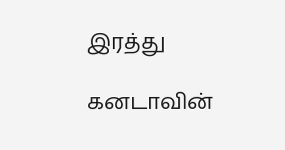இரத்து

கனடாவின்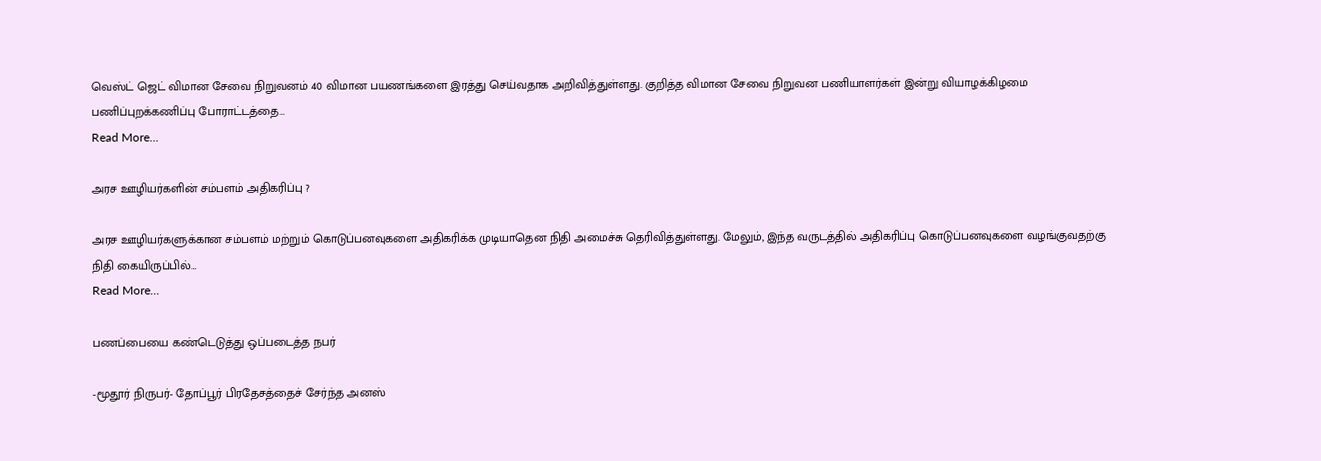வெஸ்ட் ஜெட் விமான சேவை நிறுவனம் 40 விமான பயணங்களை இரத்து செய்வதாக அறிவித்துள்ளது. குறித்த விமான சேவை நிறுவன பணியாளர்கள் இன்று வியாழக்கிழமை பணிப்புறக்கணிப்பு போராட்டத்தை…
Read More...

அரச ஊழியர்களின் சம்பளம் அதிகரிப்பு ?

அரச ஊழியர்களுக்கான சம்பளம் மற்றும் கொடுப்பனவுகளை அதிகரிக்க முடியாதென நிதி அமைச்சு தெரிவித்துள்ளது. மேலும், இந்த வருடத்தில் அதிகரிப்பு கொடுப்பனவுகளை வழங்குவதற்கு நிதி கையிருப்பில்…
Read More...

பணப்பையை கண்டெடுத்து ஒப்படைத்த நபர்

-மூதூர் நிருபர்- தோப்பூர் பிரதேசத்தைச் சேர்ந்த அனஸ்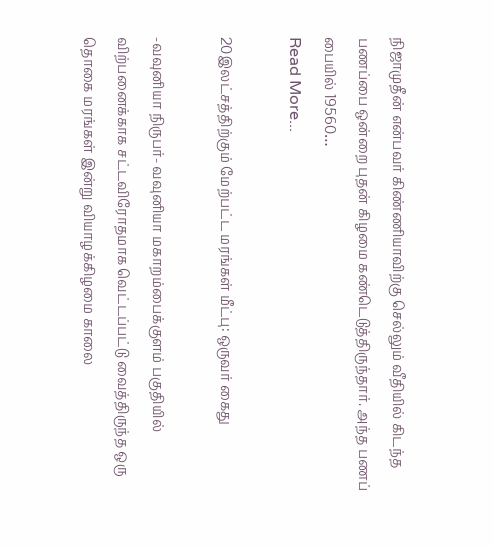நிஜாமுதீன் என்பவர் கிண்ணியாவிற்கு செல்லும் வீதியில் கிடந்த பணப்பை ஒன்றை புதன் கிழமை கண்டெடுத்திருந்தார். அந்த பணப் பையில் 19560…
Read More...

20இலட்சத்திற்கும் மேற்பட்ட மரங்கள் மீட்பு: ஒருவர் கைது

-வவுனியா நிருபர்- வவுனியா மகாறம்பைக்குளம் பகுதியில் விற்பனைக்காக சட்டவிரோதமாக வெட்டப்பட்டு வைத்திருந்த ஒரு தொகை மரங்கள் இன்று வியாழக்கிழமை காலை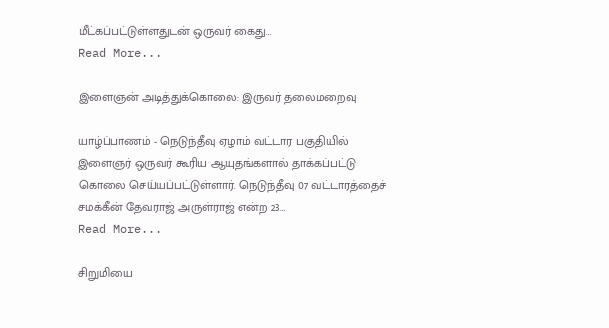மீட்கப்பட்டுள்ளதுடன் ஒருவர் கைது…
Read More...

இளைஞன் அடித்துக்கொலை: இருவர் தலைமறைவு

யாழ்ப்பாணம் - நெடுந்தீவு ஏழாம் வட்டார பகுதியில் இளைஞர் ஒருவர் கூரிய ஆயுதங்களால் தாக்கப்பட்டு கொலை செய்யப்பட்டுள்ளார். நெடுந்தீவு 07 வட்டாரத்தைச் சமக்கீன் தேவராஜ் அருள்ராஜ் என்ற 23…
Read More...

சிறுமியை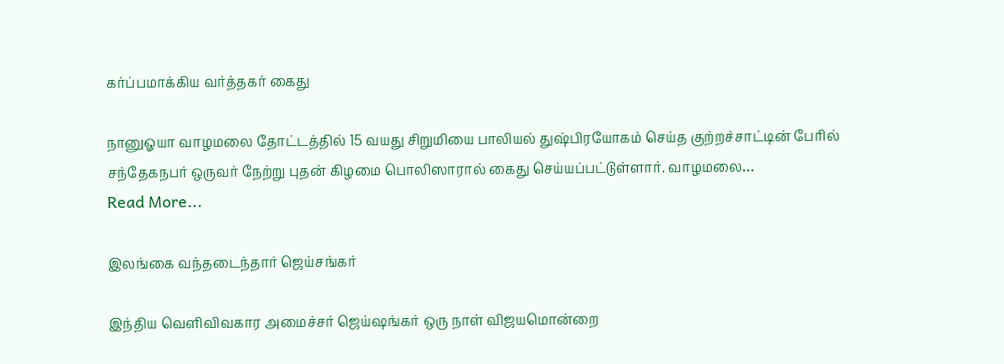கர்ப்பமாக்கிய வர்த்தகர் கைது

நானுஓயா வாழமலை தோட்டத்தில் 15 வயது சிறுமியை பாலியல் துஷ்பிரயோகம் செய்த குற்றச்சாட்டின் பேரில் சந்தேகநபர் ஒருவர் நேற்று புதன் கிழமை பொலிஸாரால் கைது செய்யப்பட்டுள்ளார். வாழமலை…
Read More...

இலங்கை வந்தடைந்தார் ஜெய்சங்கர்

இந்திய வெளிவிவகார அமைச்சர் ஜெய்ஷங்கர் ஒரு நாள் விஜயமொன்றை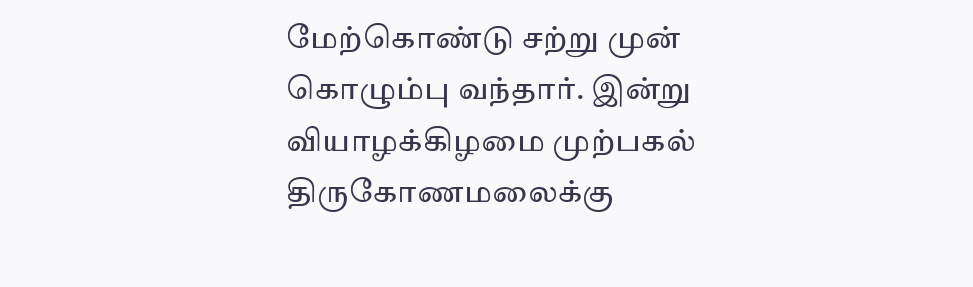மேற்கொண்டு சற்று முன் கொழும்பு வந்தார். இன்று வியாழக்கிழமை முற்பகல் திருகோணமலைக்கு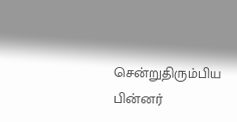சென்றுதிரும்பிய பின்னர்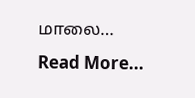மாலை…
Read More...